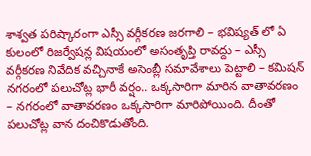శాశ్వత పరిష్కారంగా ఎస్సీ వర్గీకరణ జరగాలి – భవిష్యత్ లో ఏ కులంలో రిజర్వేషన్ల విషయంలో అసంతృప్తి రావద్దు – ఎస్సీ వర్గీకరణ నివేదిక వచ్చినాకే అసెంబ్లీ సమావేశాలు పెట్టాలి – కమిషన్
నగరంలో పలుచోట్ల భారీ వర్షం.. ఒక్కసారిగా మారిన వాతావరణం – నగరంలో వాతావరణం ఒక్కసారిగా మారిపోయింది. దీంతో పలుచోట్ల వాన దంచికొడుతోంది.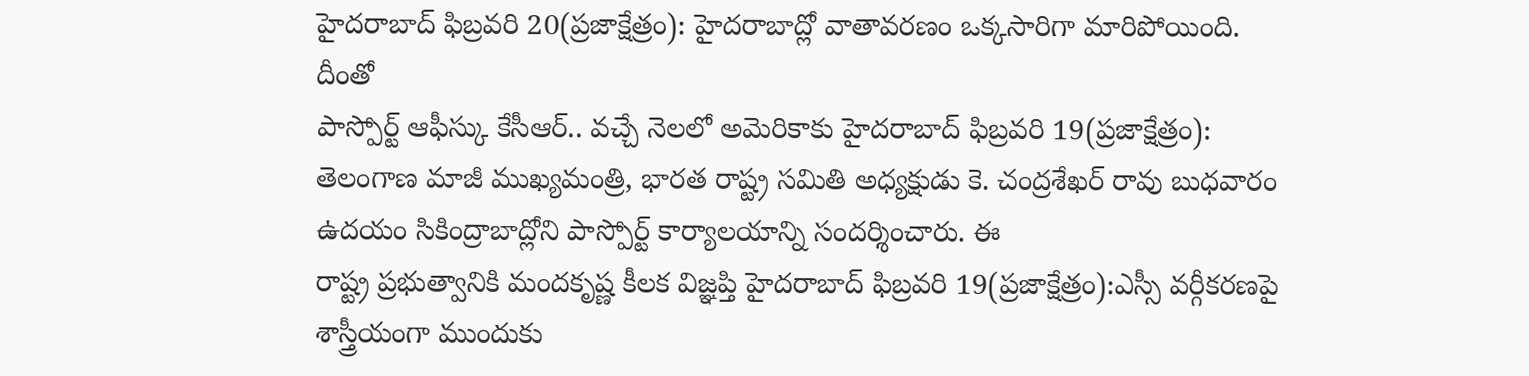హైదరాబాద్ ఫిబ్రవరి 20(ప్రజాక్షేత్రం): హైదరాబాద్లో వాతావరణం ఒక్కసారిగా మారిపోయింది. దీంతో
పాస్పోర్ట్ ఆఫీస్కు కేసీఆర్.. వచ్చే నెలలో అమెరికాకు హైదరాబాద్ ఫిబ్రవరి 19(ప్రజాక్షేత్రం): తెలంగాణ మాజీ ముఖ్యమంత్రి, భారత రాష్ట్ర సమితి అధ్యక్షుడు కె. చంద్రశేఖర్ రావు బుధవారం ఉదయం సికింద్రాబాద్లోని పాస్పోర్ట్ కార్యాలయాన్ని సందర్శించారు. ఈ
రాష్ట్ర ప్రభుత్వానికి మందకృష్ణ కీలక విజ్ఞప్తి హైదరాబాద్ ఫిబ్రవరి 19(ప్రజాక్షేత్రం):ఎస్సీ వర్గీకరణపై శాస్త్రీయంగా ముందుకు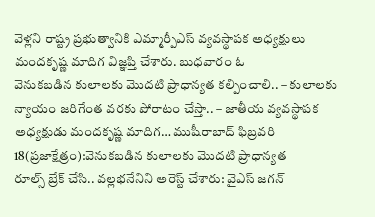వెళ్లని రాష్ట్ర ప్రభుత్వానికి ఎమ్మార్పీఎస్ వ్యవస్థాపక అధ్యక్షులు మందకృష్ణ మాదిగ విజ్ఞప్తి చేశారు. బుధవారం ఓ
వెనుకబడిన కులాలకు మొదటి ప్రాధాన్యత కల్పించాలి.. – కులాలకు న్యాయం జరిగేంత వరకు పోరాటం చేస్తా.. – జాతీయ వ్యవస్థాపక అధ్యక్షుడు మందకృష్ణ మాదిగ… ముషీరాబాద్ ఫిబ్రవరి 18(ప్రజాక్షేత్రం):వెనుకబడిన కులాలకు మొదటి ప్రాధాన్యత
రూల్స్ బ్రేక్ చేసి.. వల్లభనేనిని అరెస్ట్ చేశారు: వైఎస్ జగన్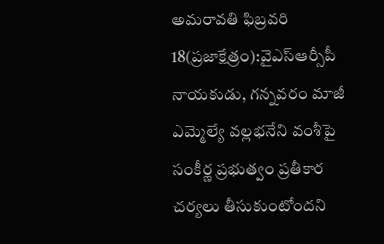అమరావతి ఫిబ్రవరి 18(ప్రజాక్షేత్రం):వైఎస్ఆర్సీపీ నాయకుడు, గన్నవరం మాజీ ఎమ్మెల్యే వల్లభనేని వంశీపై సంకీర్ణ ప్రభుత్వం ప్రతీకార చర్యలు తీసుకుంటోందని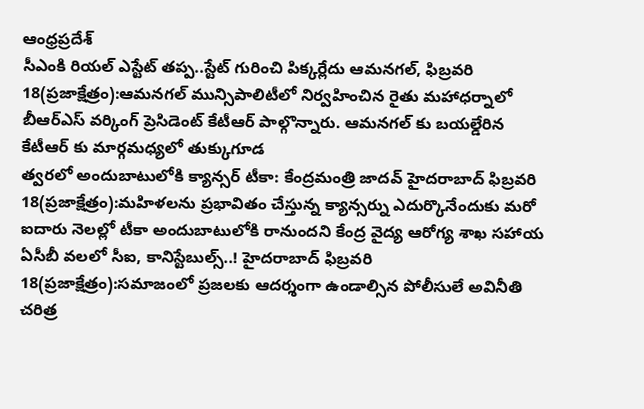ఆంధ్రప్రదేశ్
సీఎంకి రియల్ ఎస్టేట్ తప్ప..స్టేట్ గురించి పిక్కర్లేదు ఆమనగల్, ఫిబ్రవరి 18(ప్రజాక్షేత్రం):ఆమనగల్ మున్సిపాలిటీలో నిర్వహించిన రైతు మహాధర్నాలో బీఆర్ఎస్ వర్కింగ్ ప్రెసిడెంట్ కేటీఆర్ పాల్గొన్నారు. ఆమనగల్ కు బయల్డేరిన కేటీఆర్ కు మార్గమధ్యలో తుక్కుగూడ
త్వరలో అందుబాటులోకి క్యాన్సర్ టీకా: కేంద్రమంత్రి జాదవ్ హైదరాబాద్ ఫిబ్రవరి 18(ప్రజాక్షేత్రం):మహిళలను ప్రభావితం చేస్తున్న క్యాన్సర్ను ఎదుర్కొనేందుకు మరో ఐదారు నెలల్లో టీకా అందుబాటులోకి రానుందని కేంద్ర వైద్య ఆరోగ్య శాఖ సహాయ
ఏసీబీ వలలో సీఐ, కానిస్టేబుల్స్..! హైదరాబాద్ ఫిబ్రవరి 18(ప్రజాక్షేత్రం):సమాజంలో ప్రజలకు ఆదర్శంగా ఉండాల్సిన పోలీసులే అవినీతి చరిత్ర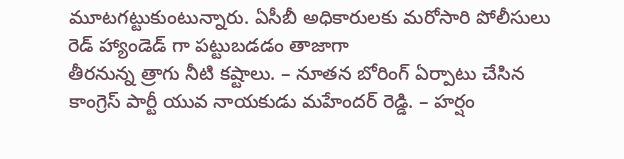మూటగట్టుకుంటున్నారు. ఏసీబీ అధికారులకు మరోసారి పోలీసులు రెడ్ హ్యాండెడ్ గా పట్టుబడడం తాజాగా
తీరనున్న త్రాగు నీటి కష్టాలు. – నూతన బోరింగ్ ఏర్పాటు చేసిన కాంగ్రెస్ పార్టీ యువ నాయకుడు మహేందర్ రెడ్డి. – హర్షం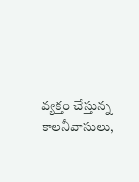వ్యక్తం చేస్తున్న కాలనీవాసులు,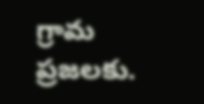గ్రామ ప్రజలకు.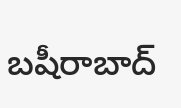బషీరాబాద్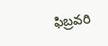ఫిబ్రవరి